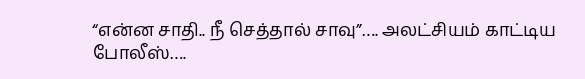“என்ன சாதி.. நீ செத்தால் சாவு”…. அலட்சியம் காட்டிய போலீஸ்….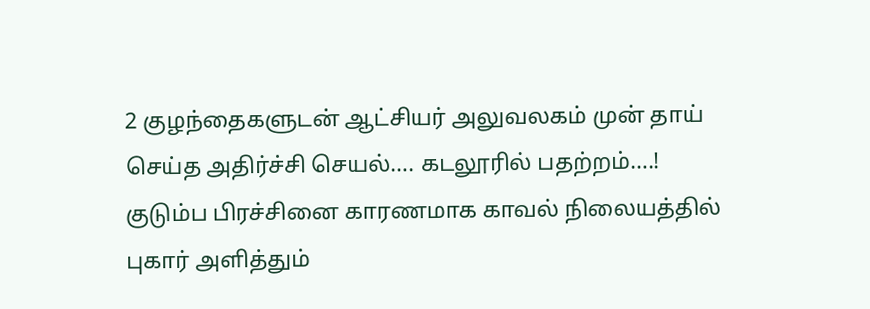2 குழந்தைகளுடன் ஆட்சியர் அலுவலகம் முன் தாய் செய்த அதிர்ச்சி செயல்…. கடலூரில் பதற்றம்….!
குடும்ப பிரச்சினை காரணமாக காவல் நிலையத்தில் புகார் அளித்தும்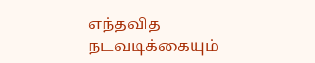எந்தவித நடவடிக்கையும்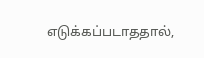எடுக்கப்படாததால்,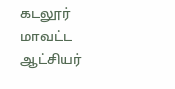கடலூர் மாவட்ட ஆட்சியர்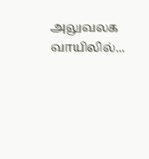அலுவலக வாயிலில்...